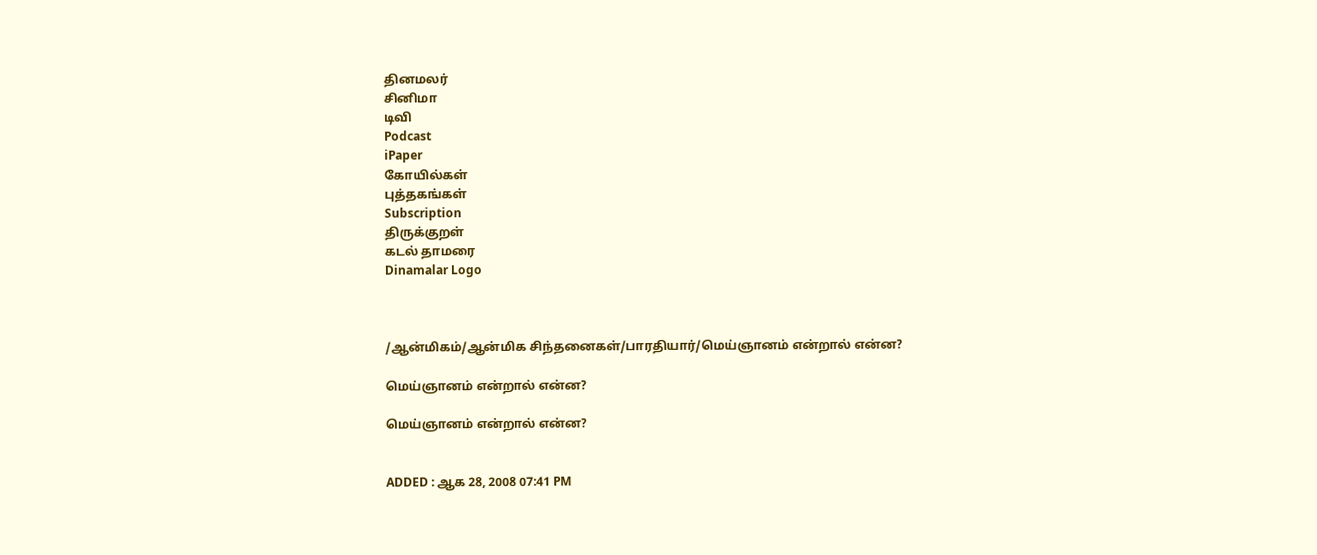தினமலர்
சினிமா
டிவி
Podcast
iPaper
கோயில்கள்
புத்தகங்கள்
Subscription
திருக்குறள்
கடல் தாமரை
Dinamalar Logo



/ஆன்மிகம்/ஆன்மிக சிந்தனைகள்/பாரதியார்/மெய்ஞானம் என்றால் என்ன?

மெய்ஞானம் என்றால் என்ன?

மெய்ஞானம் என்றால் என்ன?


ADDED : ஆக 28, 2008 07:41 PM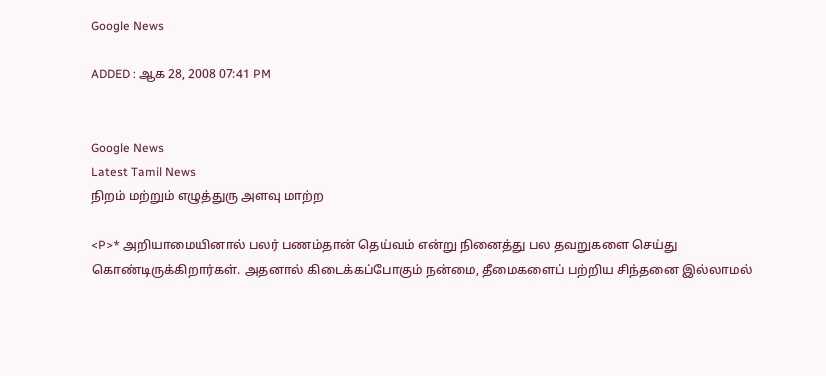Google News

ADDED : ஆக 28, 2008 07:41 PM


Google News
Latest Tamil News
நிறம் மற்றும் எழுத்துரு அளவு மாற்ற

<P>* அறியாமையினால் பலர் பணம்தான் தெய்வம் என்று நினைத்து பல தவறுகளை செய்து கொண்டிருக்கிறார்கள். அதனால் கிடைக்கப்போகும் நன்மை, தீமைகளைப் பற்றிய சிந்தனை இல்லாமல்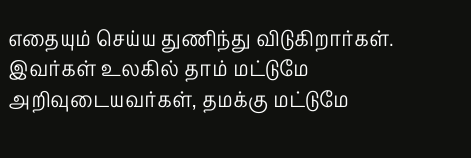எதையும் செய்ய துணிந்து விடுகிறார்கள். இவர்கள் உலகில் தாம் மட்டுமே அறிவுடையவர்கள், தமக்கு மட்டுமே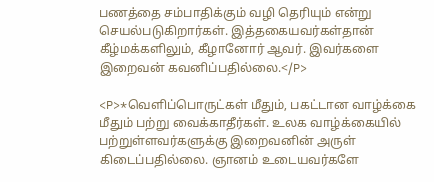பணத்தை சம்பாதிக்கும் வழி தெரியும் என்று செயல்படுகிறார்கள். இத்தகையவர்கள்தான் கீழ்மக்களிலும், கீழானோர் ஆவர். இவர்களை இறைவன் கவனிப்பதில்லை.</P>

<P>*வெளிப்பொருட்கள் மீதும், பகட்டான வாழ்க்கை மீதும் பற்று வைக்காதீர்கள். உலக வாழ்க்கையில் பற்றுள்ளவர்களுக்கு இறைவனின் அருள் கிடைப்பதில்லை. ஞானம் உடையவர்களே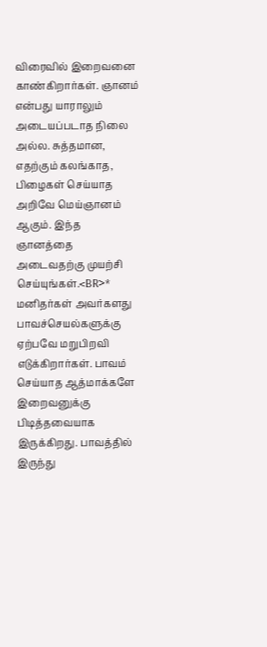விரைவில் இறைவனை காண்கிறார்கள். ஞானம் என்பது யாராலும் அடையப்படாத நிலை அல்ல. சுத்தமான, எதற்கும் கலங்காத, பிழைகள் செய்யாத அறிவே மெய்ஞானம் ஆகும். இந்த ஞானத்தை அடைவதற்கு முயற்சி செய்யுங்கள்.<BR>* மனிதர்கள் அவர்களது பாவச்செயல்களுக்கு ஏற்பவே மறுபிறவி எடுக்கிறார்கள். பாவம் செய்யாத ஆத்மாக்களே இறைவனுக்கு பிடித்தவையாக இருக்கிறது. பாவத்தில் இருந்து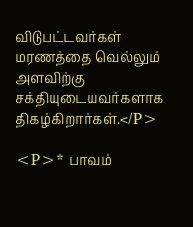விடுபட்டவர்கள் மரணத்தை வெல்லும் அளவிற்கு சக்தியுடையவர்களாக திகழ்கிறார்கள்.</P>

<P>* பாவம்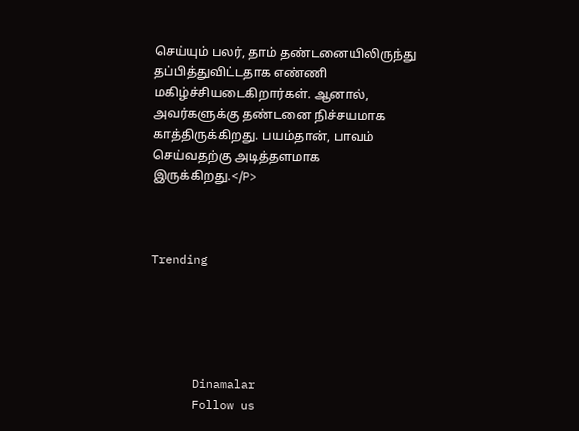செய்யும் பலர், தாம் தண்டனையிலிருந்து தப்பித்துவிட்டதாக எண்ணி மகிழ்ச்சியடைகிறார்கள். ஆனால், அவர்களுக்கு தண்டனை நிச்சயமாக காத்திருக்கிறது. பயம்தான், பாவம் செய்வதற்கு அடித்தளமாக இருக்கிறது.</P>



Trending





      Dinamalar
      Follow us